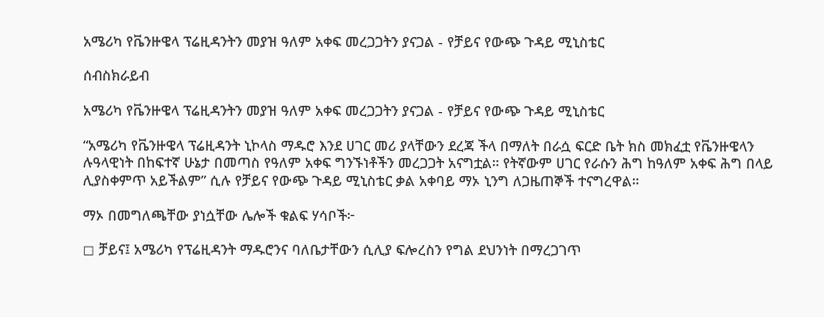አሜሪካ የቬንዙዌላ ፕሬዚዳንትን መያዝ ዓለም አቀፍ መረጋጋትን ያናጋል - የቻይና የውጭ ጉዳይ ሚኒስቴር

ሰብስክራይብ

አሜሪካ የቬንዙዌላ ፕሬዚዳንትን መያዝ ዓለም አቀፍ መረጋጋትን ያናጋል - የቻይና የውጭ ጉዳይ ሚኒስቴር

“አሜሪካ የቬንዙዌላ ፕሬዚዳንት ኒኮላስ ማዱሮ እንደ ሀገር መሪ ያላቸውን ደረጃ ችላ በማለት በራሷ ፍርድ ቤት ክስ መክፈቷ የቬንዙዌላን ሉዓላዊነት በከፍተኛ ሁኔታ በመጣስ የዓለም አቀፍ ግንኙነቶችን መረጋጋት አናግቷል። የትኛውም ሀገር የራሱን ሕግ ከዓለም አቀፍ ሕግ በላይ ሊያስቀምጥ አይችልም” ሲሉ የቻይና የውጭ ጉዳይ ሚኒስቴር ቃል አቀባይ ማኦ ኒንግ ለጋዜጠኞች ተናግረዋል።

ማኦ በመግለጫቸው ያነሷቸው ሌሎች ቁልፍ ሃሳቦች፦

◻ ቻይና፤ አሜሪካ የፕሬዚዳንት ማዱሮንና ባለቤታቸውን ሲሊያ ፍሎረስን የግል ደህንነት በማረጋገጥ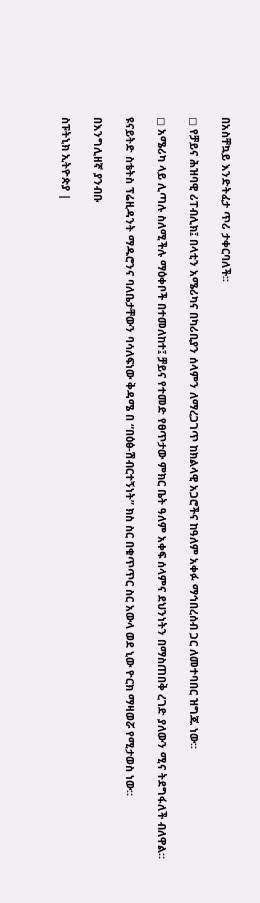በአስቸኳይ እንድትፈታ ጥሪ ታቀርባለች፡፡

◻ የቻይና ሕዝባዊ ሪፐብሊክ፤ በላቲን አሜሪካና በካሪቢያን ሰላምን ለማረጋገጥ ከክልላዊ አጋሮችና ከዓለም አቀፉ ማኅበረሰብ ጋር ለመተባበር ዝግጁ ነው፡፡

◻ አሜሪካ ላይ ሊጣሉ ስለሚችሉ ማዕቀቦች በተመለከተ፤ ቻይና የተመድ የፀጥታው ምክር ቤት ዓለም አቀፍ ሰላምና ደህንነትን በማስጠበቅ ረገድ ያለውን ሚና ትደግፋለች ብለዋል።

ዩናይትድ ስቴትስ ፕሬዚዳንት ማዱሮንና ባለቤታቸውን ባሳለፍነው ቅዳሜ በ “በዕፅ-ሽብርተኝነት” ክስ ስር በቁጥጥር ስር አውላ ወደ ኒው ዮርክ ማዛወሯ የሚታወስ ነው።

በእንግሊዘኛ ያንብቡ

ስፑትኒክ ኢትዮጵያ |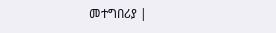መተግበሪያ |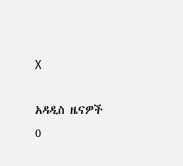X

አዳዲስ ዜናዎች
0